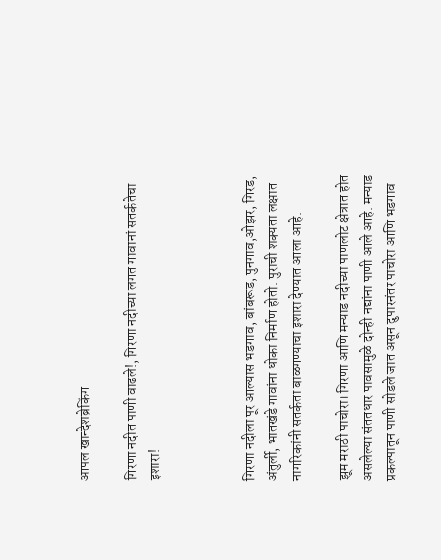आपल खान्देशब्रेकिंग

गिरणा नदीत पाणी वाढले!, गिरणा नदीच्या लगत गावानां सतर्कतेचा इशारा!



गिरणा नदीला पूर आल्यास भडगाव, बांबरूड, पुनगाव,ओझर, गिरड, अंतुर्ली, भातखंडे गावांना धोका निर्माण होतो. पुराची शक्यता लक्षात नागरिकांनी सतर्कता बाळगण्याचा इशारा देण्यात आला आहे.

झूम मराठी पाचोरा। गिरणा आणि मन्याड नदीच्या पाणलोट क्षेत्रात होत असलेल्या संततधार पावसामुळे दोन्ही नद्यांना पाणी आले आहे. मन्याड प्रकल्पातून पाणी सोडले जात असून दुपारनंतर पाचोरा आणि भडगाव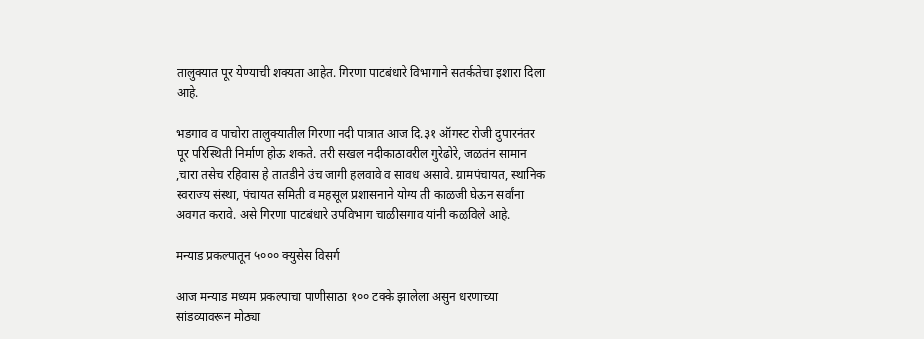तालुक्यात पूर येण्याची शक्यता आहेत. गिरणा पाटबंधारे विभागाने सतर्कतेचा इशारा दिला आहे.

भडगाव व पाचोरा तालुक्यातील गिरणा नदी पात्रात आज दि.३१ ऑगस्ट रोजी दुपारनंतर पूर परिस्थिती निर्माण होऊ शकते. तरी सखल नदीकाठावरील गुरेढोरे, जळतंन सामान ,चारा तसेच रहिवास हे तातडीने उंच जागी हलवावे व सावध असावे. ग्रामपंचायत, स्थानिक स्वराज्य संस्था, पंचायत समिती व महसूल प्रशासनाने योग्य ती काळजी घेऊन सर्वांना अवगत करावे. असे गिरणा पाटबंधारे उपविभाग चाळीसगाव यांनी कळविले आहे.

मन्याड प्रकल्पातून ५००० क्युसेस विसर्ग

आज मन्याड मध्यम प्रकल्पाचा पाणीसाठा १०० टक्के झालेला असुन धरणाच्या सांडव्यावरून मोठ्या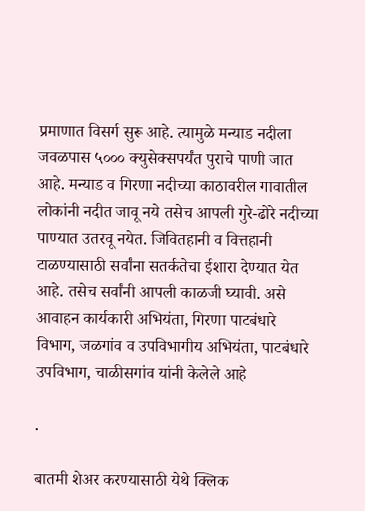प्रमाणात विसर्ग सुरू आहे. त्यामुळे मन्याड नदीला जवळपास ५००० क्युसेक्सपर्यंत पुराचे पाणी जात आहे. मन्याड व गिरणा नदीच्या काठावरील गावातील लोकांनी नदीत जावू नये तसेच आपली गुरे-ढोरे नदीच्या पाण्यात उतरवू नयेत. जिवितहानी व वित्तहानी टाळण्यासाठी सर्वांना सतर्कतेचा ईशारा देण्यात येत आहे. तसेच सर्वांनी आपली काळजी घ्यावी. असे आवाहन कार्यकारी अभियंता, गिरणा पाटबंधारे विभाग, जळगांव व उपविभागीय अभियंता, पाटबंधारे उपविभाग, चाळीसगांव यांनी केलेले आहे

.

बातमी शेअर करण्यासाठी येथे क्लिक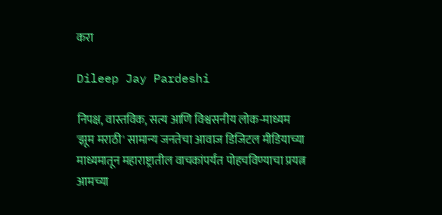करा

Dileep Jay Pardeshi

निपक्ष, वास्तविक, सत्य आणि विश्वसनीय लोक-माध्यम 'झूम मराठी' सामान्य जनतेचा आवाज डिजिटल मीडियाच्या माध्यमातून महाराष्ट्रातील वाचकांपर्यंत पोहचविण्याचा प्रयत्न आमच्या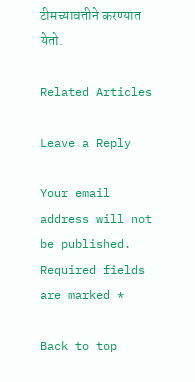टीमच्यावतीने करण्यात येतो.

Related Articles

Leave a Reply

Your email address will not be published. Required fields are marked *

Back to top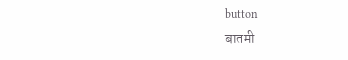button
बातमी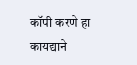कॉपी करणे हा कायद्याने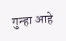गुन्हा आहे